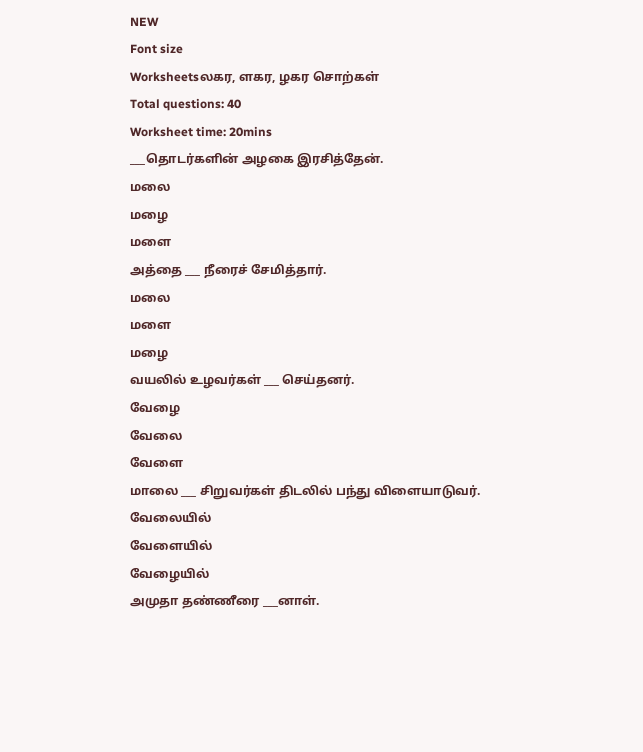NEW
Font size
Worksheetsலகர, ளகர, ழகர சொற்கள்
Total questions: 40
Worksheet time: 20mins
___தொடர்களின் அழகை இரசித்தேன்.
மலை
மழை
மளை
அத்தை ___ நீரைச் சேமித்தார்.
மலை
மளை
மழை
வயலில் உழவர்கள் ___ செய்தனர்.
வேழை
வேலை
வேளை
மாலை ___ சிறுவர்கள் திடலில் பந்து விளையாடுவர்.
வேலையில்
வேளையில்
வேழையில்
அமுதா தண்ணீரை ___னாள்.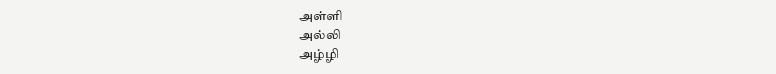அள்ளி
அல்லி
அழ்ழி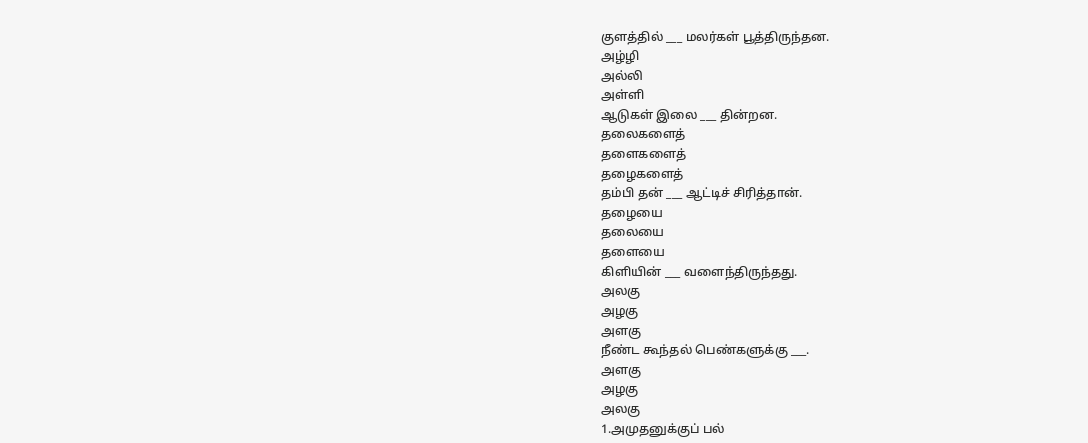குளத்தில் ___ மலர்கள் பூத்திருந்தன.
அழ்ழி
அல்லி
அள்ளி
ஆடுகள் இலை ___ தின்றன.
தலைகளைத்
தளைகளைத்
தழைகளைத்
தம்பி தன் ___ ஆட்டிச் சிரித்தான்.
தழையை
தலையை
தளையை
கிளியின் ___ வளைந்திருந்தது.
அலகு
அழகு
அளகு
நீண்ட கூந்தல் பெண்களுக்கு ___.
அளகு
அழகு
அலகு
1.அமுதனுக்குப் பல்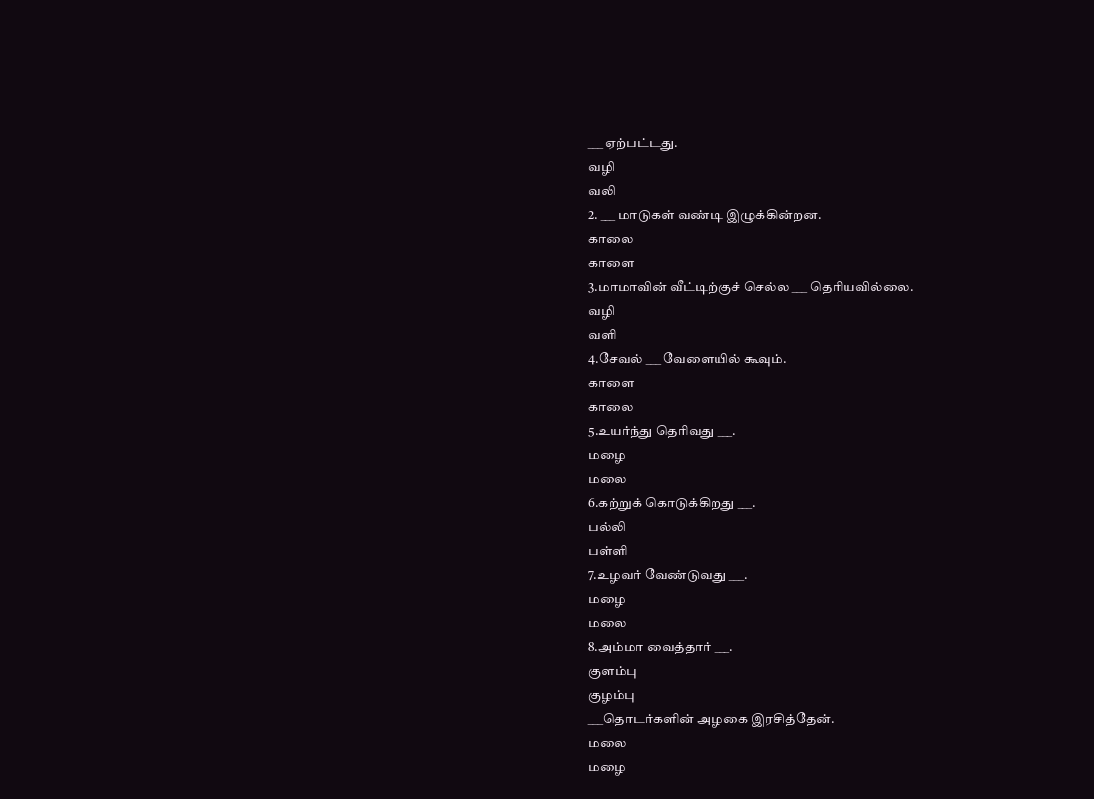___ ஏற்பட்டது.
வழி
வலி
2. ___ மாடுகள் வண்டி இழுக்கின்றன.
காலை
காளை
3.மாமாவின் வீட்டிற்குச் செல்ல ___ தெரியவில்லை.
வழி
வளி
4.சேவல் ___ வேளையில் கூவும்.
காளை
காலை
5.உயர்ந்து தெரிவது ___.
மழை
மலை
6.கற்றுக் கொடுக்கிறது ___.
பல்லி
பள்ளி
7.உழவர் வேண்டுவது ___.
மழை
மலை
8.அம்மா வைத்தார் ___.
குளம்பு
குழம்பு
___தொடர்களின் அழகை இரசித்தேன்.
மலை
மழை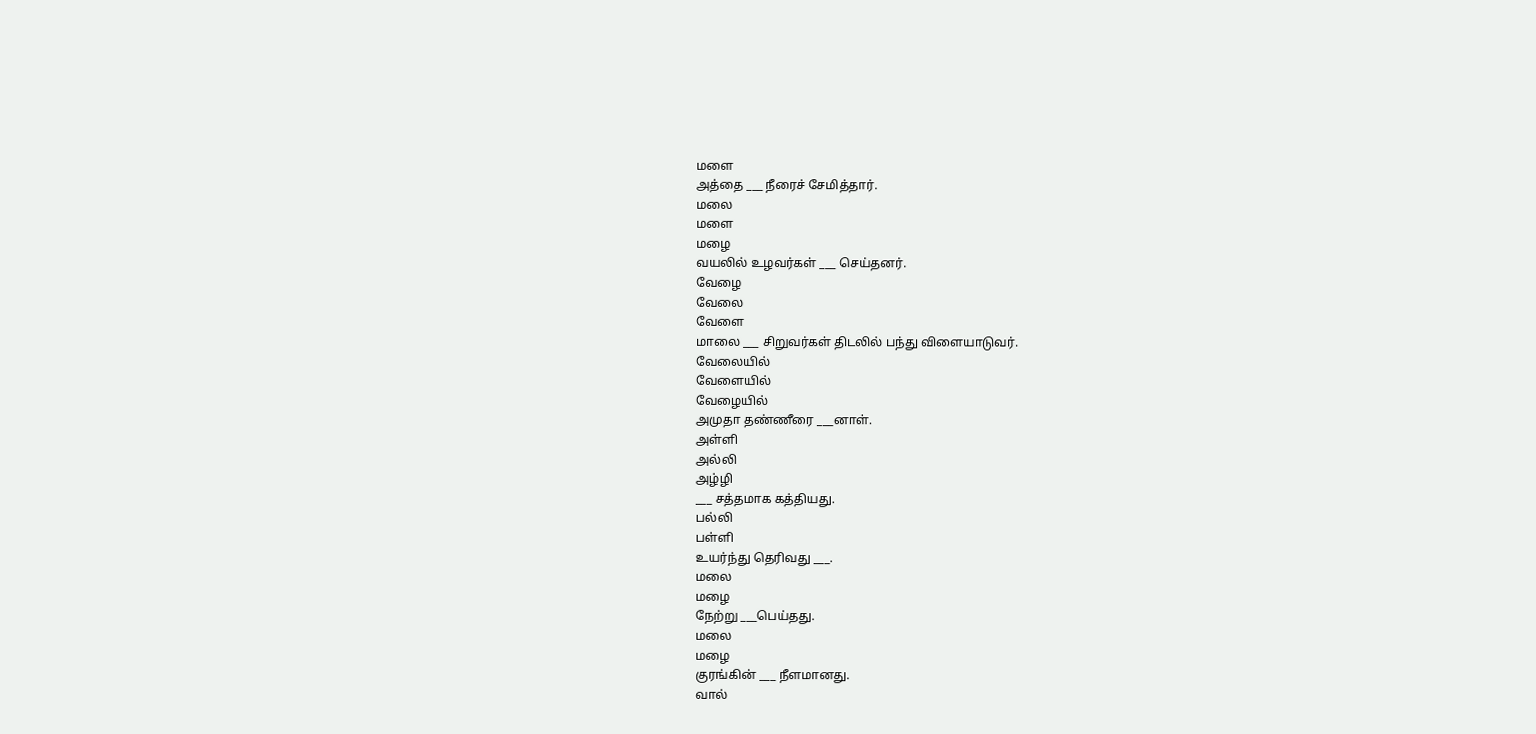மளை
அத்தை ___ நீரைச் சேமித்தார்.
மலை
மளை
மழை
வயலில் உழவர்கள் ___ செய்தனர்.
வேழை
வேலை
வேளை
மாலை ___ சிறுவர்கள் திடலில் பந்து விளையாடுவர்.
வேலையில்
வேளையில்
வேழையில்
அமுதா தண்ணீரை ___னாள்.
அள்ளி
அல்லி
அழ்ழி
___ சத்தமாக கத்தியது.
பல்லி
பள்ளி
உயர்ந்து தெரிவது ___.
மலை
மழை
நேற்று ___பெய்தது.
மலை
மழை
குரங்கின் ___ நீளமானது.
வால்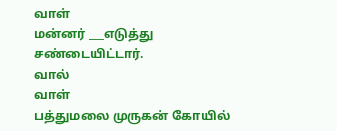வாள்
மன்னர் ___எடுத்து சண்டையிட்டார்.
வால்
வாள்
பத்துமலை முருகன் கோயில்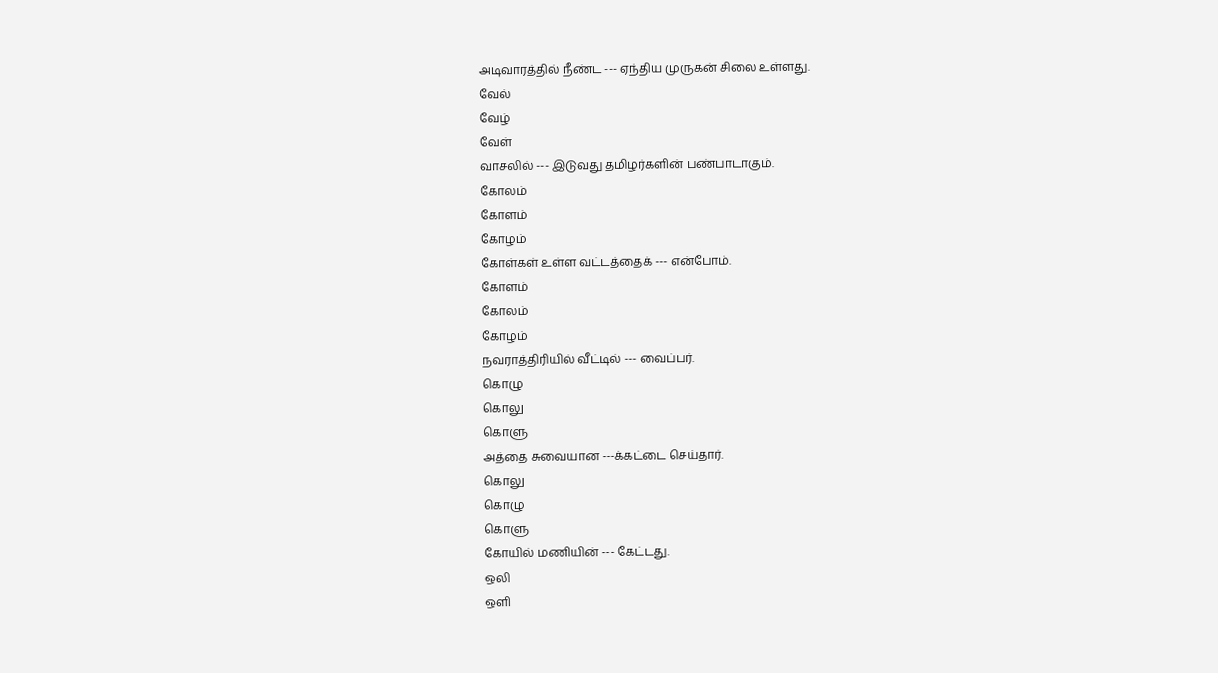அடிவாரத்தில் நீண்ட --- ஏந்திய முருகன் சிலை உள்ளது.
வேல்
வேழ்
வேள்
வாசலில் --- இடுவது தமிழர்களின் பண்பாடாகும்.
கோலம்
கோளம்
கோழம்
கோள்கள் உள்ள வட்டத்தைக் --- என்போம்.
கோளம்
கோலம்
கோழம்
நவராத்திரியில் வீட்டில் --- வைப்பர்.
கொழு
கொலு
கொளு
அத்தை சுவையான ---க்கட்டை செய்தார்.
கொலு
கொழு
கொளு
கோயில் மணியின் --- கேட்டது.
ஒலி
ஒளி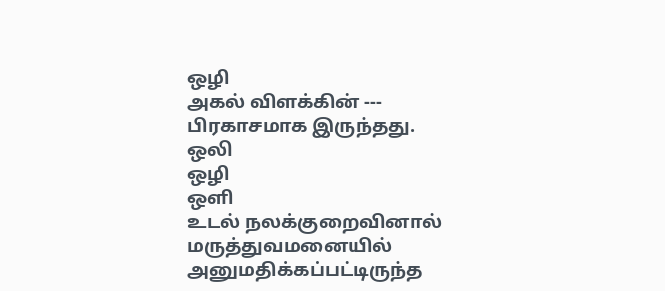ஒழி
அகல் விளக்கின் --- பிரகாசமாக இருந்தது.
ஒலி
ஒழி
ஒளி
உடல் நலக்குறைவினால் மருத்துவமனையில் அனுமதிக்கப்பட்டிருந்த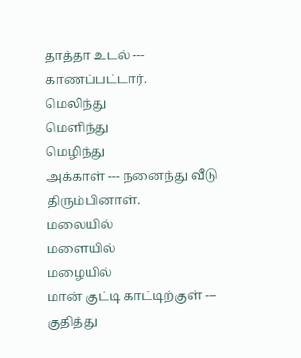தாத்தா உடல் --- காணப்பட்டார்.
மெலிந்து
மெளிந்து
மெழிந்து
அக்காள் --- நனைந்து வீடு திரும்பினாள்.
மலையில்
மளையில்
மழையில்
மான் குட்டி காட்டிற்குள் --- குதித்து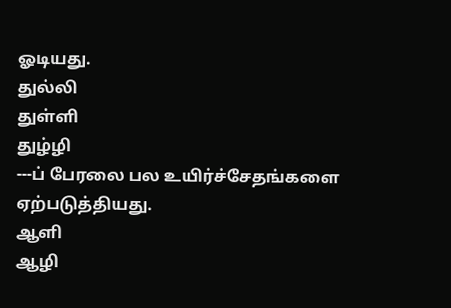ஓடியது.
துல்லி
துள்ளி
துழ்ழி
---ப் பேரலை பல உயிர்ச்சேதங்களை ஏற்படுத்தியது.
ஆளி
ஆழி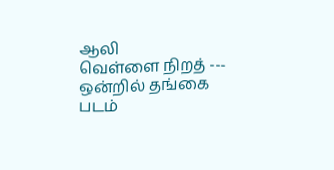ஆலி
வெள்ளை நிறத் --- ஒன்றில் தங்கை படம்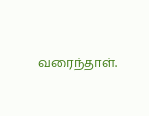வரைந்தாள்.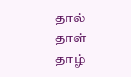தால்
தாள்
தாழ்